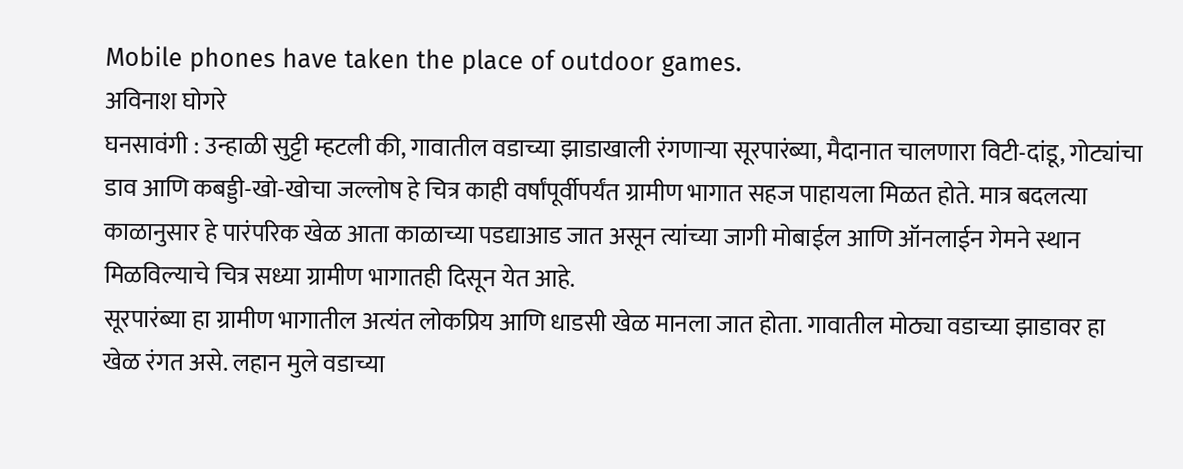Mobile phones have taken the place of outdoor games.
अविनाश घोगरे
घनसावंगी : उन्हाळी सुट्टी म्हटली की, गावातील वडाच्या झाडाखाली रंगणाऱ्या सूरपारंब्या, मैदानात चालणारा विटी-दांडू, गोट्यांचा डाव आणि कबड्डी-खो-खोचा जल्लोष हे चित्र काही वर्षांपूर्वीपर्यंत ग्रामीण भागात सहज पाहायला मिळत होते. मात्र बदलत्या काळानुसार हे पारंपरिक खेळ आता काळाच्या पडद्याआड जात असून त्यांच्या जागी मोबाईल आणि ऑनलाईन गेमने स्थान मिळविल्याचे चित्र सध्या ग्रामीण भागातही दिसून येत आहे.
सूरपारंब्या हा ग्रामीण भागातील अत्यंत लोकप्रिय आणि धाडसी खेळ मानला जात होता. गावातील मोठ्या वडाच्या झाडावर हा खेळ रंगत असे. लहान मुले वडाच्या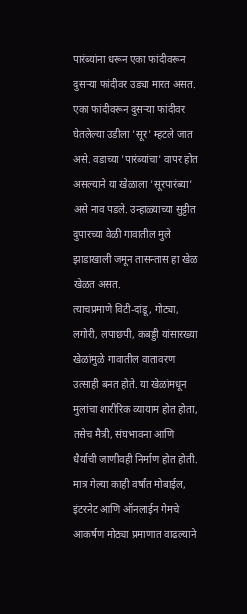पारंब्यांना धरून एका फांदीवरून दुसऱ्या फांदीवर उड्या मारत असत. एका फांदीवरून दुसऱ्या फांदीवर घेतलेल्या उडीला 'सूर' म्हटले जात असे. वडाच्या 'पारंब्यांचा' वापर होत असल्याने या खेळाला 'सूरपारंब्या' असे नाव पडले. उन्हाळ्याच्या सुट्टीत दुपारच्या वेळी गावातील मुले झाडाखाली जमून तासन्तास हा खेळ खेळत असत.
त्याचप्रमाणे विटी-दांडू, गोट्या, लगोरी, लपाछपी, कबड्डी यांसारख्या खेळांमुळे गावातील वातावरण उत्साही बनत होते. या खेळांमधून मुलांचा शारीरिक व्यायाम होत होता, तसेच मैत्री, संघभावना आणि धैर्याची जाणीवही निर्माण होत होती.
मात्र गेल्या काही वर्षांत मोबाईल, इंटरनेट आणि ऑनलाईन गेमचे आकर्षण मोठ्या प्रमाणात वाढल्याने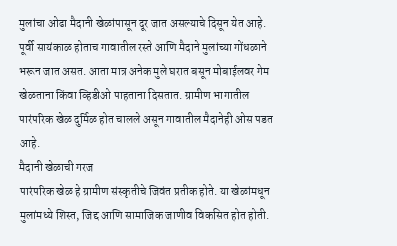मुलांचा ओढा मैदानी खेळांपासून दूर जात असल्याचे दिसून येत आहे. पूर्वी सायंकाळ होताच गावातील रस्ते आणि मैदाने मुलांच्या गोंधळाने भरून जात असत. आता मात्र अनेक मुले घरात बसून मोबाईलवर गेम खेळताना किंवा व्हिडीओ पाहताना दिसतात. ग्रामीण भागातील पारंपरिक खेळ दुर्मिळ होत चालले असून गावातील मैदानेही ओस पडत आहे.
मैदानी खेळाची गरज
पारंपरिक खेळ हे ग्रामीण संस्कृतीचे जिवंत प्रतीक होते. या खेळांमधून मुलांमध्ये शिस्त, जिद्द आणि सामाजिक जाणीव विकसित होत होती.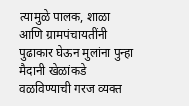त्यामुळे पालक, शाळा आणि ग्रामपंचायतींनी पुढाकार घेऊन मुलांना पुन्हा मैदानी खेळांकडे वळविण्याची गरज व्यक्त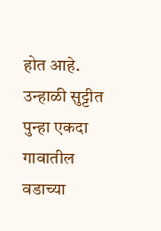होत आहे. उन्हाळी सुट्टीत पुन्हा एकदा गावातील वडाच्या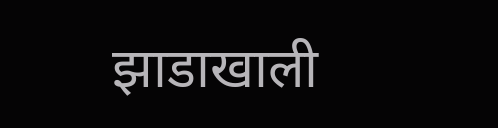झाडाखाली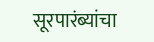सूरपारंब्यांचा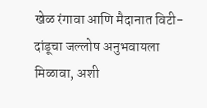खेळ रंगावा आणि मैदानात विटी-दांडूचा जल्लोष अनुभवायला मिळावा, अशी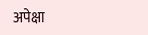अपेक्षा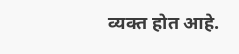व्यक्त होत आहे.